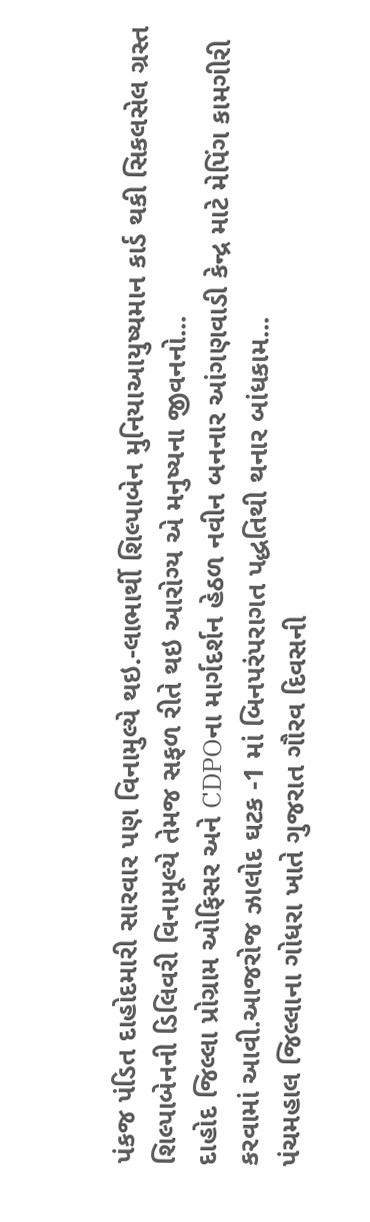પંકજ પંડિત દાહોદમારી સારવાર પણ વિનામુલ્યે થઇ.-લાભાર્થી શિલ્પાબેન મુનિયાઆયુષ્યમાન કાર્ડ થકી સિકલસેલ ગ્રસ્ત શિલ્પાબેનની ડિલિવરી વિનામૂલ્યે તેમજ સફળ રીતે થઇ આરોગ્ય એ મનુષ્યના જીવનનો...
દાહોદ જિલ્લા પ્રોગ્રામ ઓફિસર અને CDPOના માર્ગદર્શન હેઠળ નવીન બનનાર આંગણવાડી કેન્દ્ર માટે મેપિંગ કામગીરી કરવામાં આવી.આજરોજ ઝાલોદ ઘટક -1 માં બિનપરંપરાગત પદ્ધતિથી થનાર બાંધકામ...
પંચમહાલ જિલ્લાના ગોધરા ખાતે ગુજરાત ગૌરવ દિવસની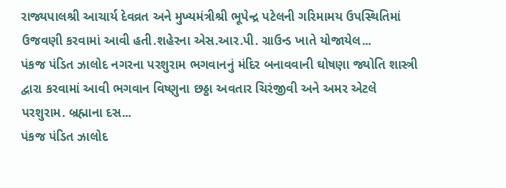રાજ્યપાલશ્રી આચાર્ય દેવવ્રત અને મુખ્યમંત્રીશ્રી ભૂપેન્દ્ર પટેલની ગરિમામય ઉપસ્થિતિમાં ઉજવણી કરવામાં આવી હતી.શહેરના એસ.આર.પી. ગ્રાઉન્ડ ખાતે યોજાયેલ...
પંકજ પંડિત ઝાલોદ નગરના પરશુરામ ભગવાનનું મંદિર બનાવવાની ઘોષણા જ્યોતિ શાસ્ત્રી દ્વારા કરવામાં આવી ભગવાન વિષ્ણુના છઠ્ઠા અવતાર ચિરંજીવી અને અમર એટલે પરશુરામ. બ્રહ્માના દસ...
પંકજ પંડિત ઝાલોદ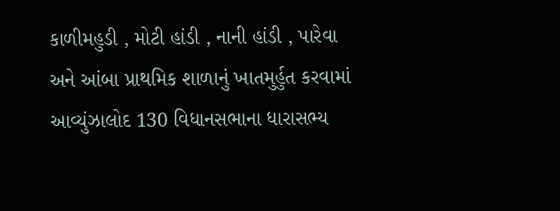કાળીમહુડી , મોટી હાંડી , નાની હાંડી , પારેવા અને આંબા પ્રાથમિક શાળાનું ખાતમુર્હુત કરવામાં આવ્યુંઝાલોદ 130 વિધાનસભાના ધારાસભ્ય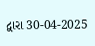દ્વારા 30-04-2025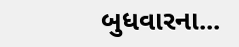બુધવારના...